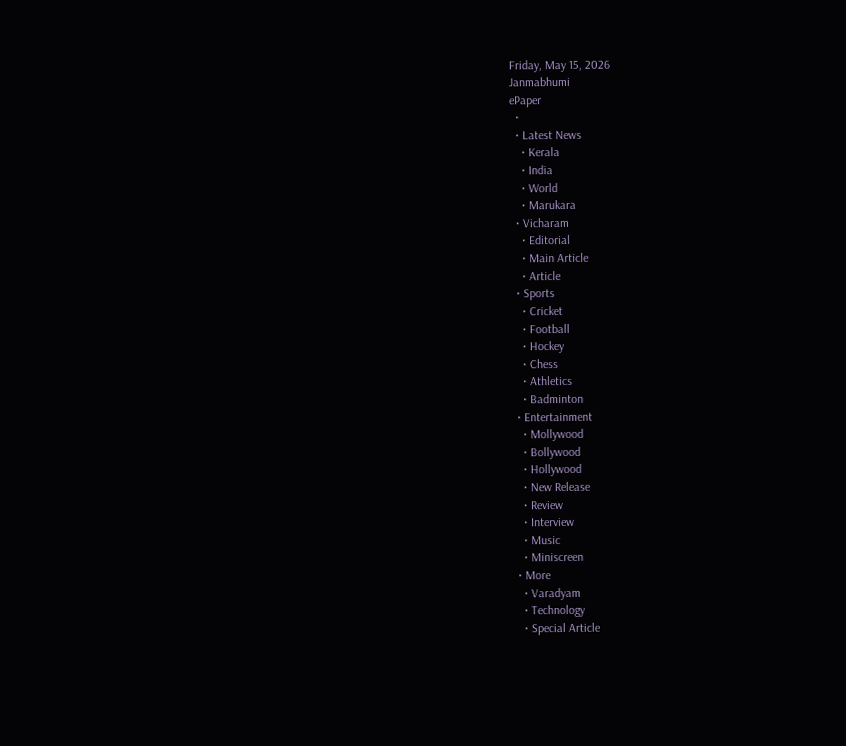Friday, May 15, 2026
Janmabhumi
ePaper
  •
  • Latest News
    • Kerala
    • India
    • World
    • Marukara
  • Vicharam
    • Editorial
    • Main Article
    • Article
  • Sports
    • Cricket
    • Football
    • Hockey
    • Chess
    • Athletics
    • Badminton
  • Entertainment
    • Mollywood
    • Bollywood
    • Hollywood
    • New Release
    • Review
    • Interview
    • Music
    • Miniscreen
  • More
    • Varadyam
    • Technology
    • Special Article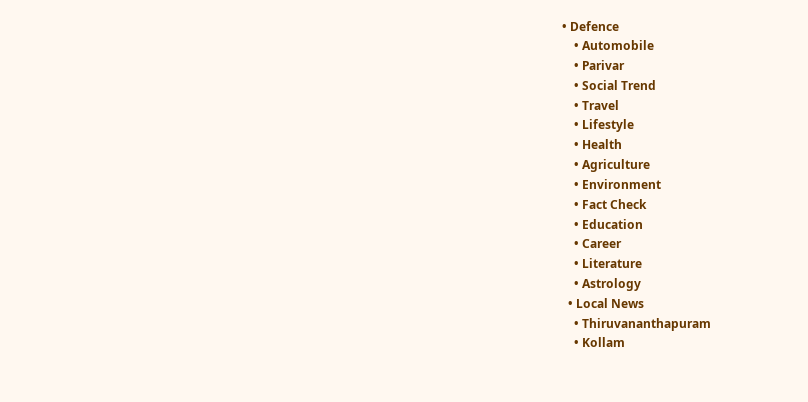• Defence
    • Automobile
    • Parivar
    • Social Trend
    • Travel
    • Lifestyle
    • Health
    • Agriculture
    • Environment
    • Fact Check
    • Education
    • Career
    • Literature
    • Astrology
  • Local News
    • Thiruvananthapuram
    • Kollam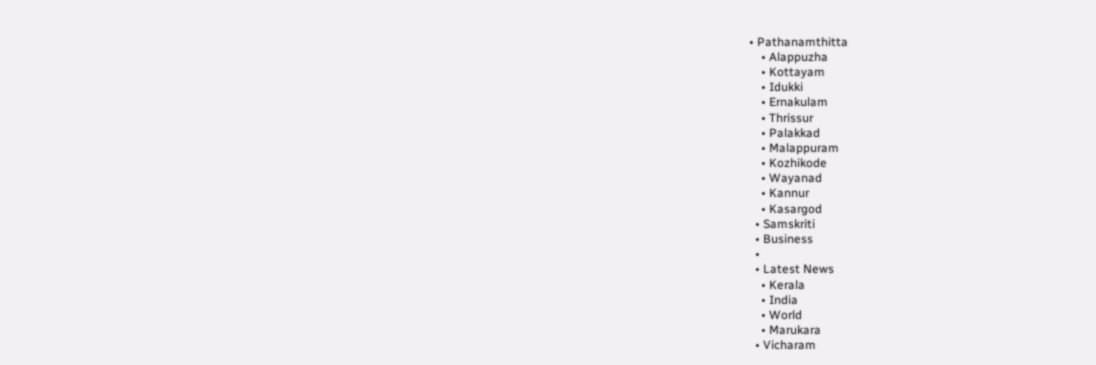• Pathanamthitta
    • Alappuzha
    • Kottayam
    • Idukki
    • Ernakulam
    • Thrissur
    • Palakkad
    • Malappuram
    • Kozhikode
    • Wayanad
    • Kannur
    • Kasargod
  • Samskriti
  • Business
  •
  • Latest News
    • Kerala
    • India
    • World
    • Marukara
  • Vicharam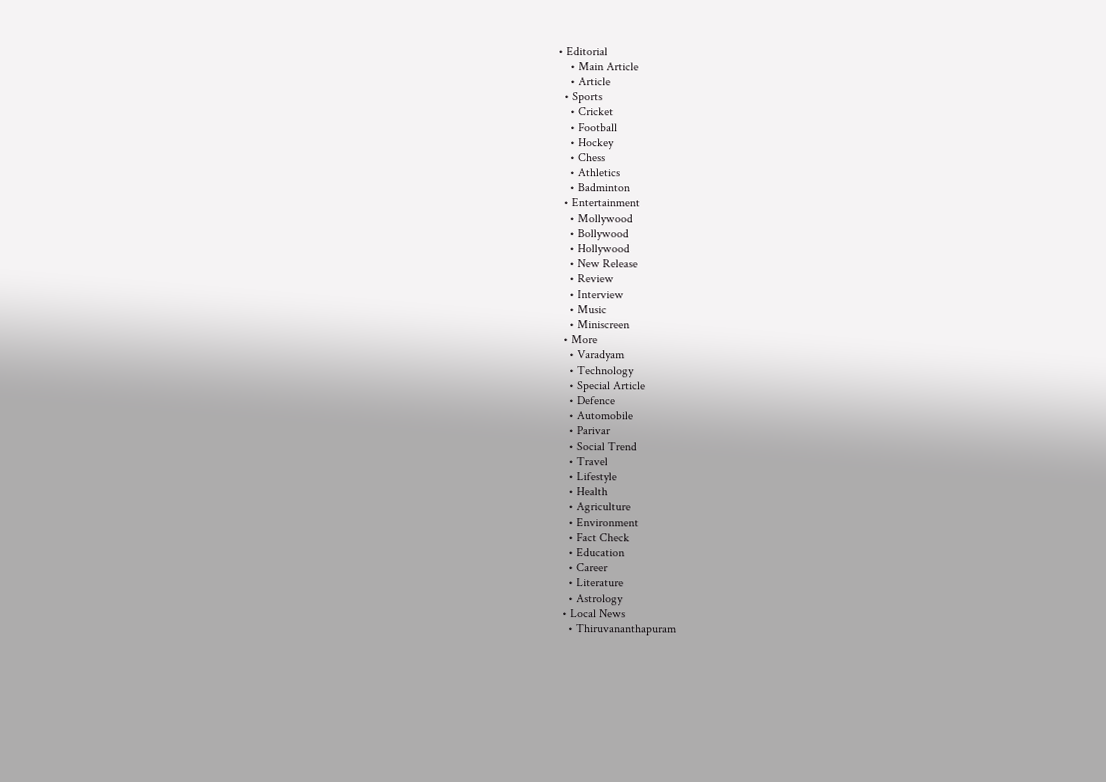• Editorial
    • Main Article
    • Article
  • Sports
    • Cricket
    • Football
    • Hockey
    • Chess
    • Athletics
    • Badminton
  • Entertainment
    • Mollywood
    • Bollywood
    • Hollywood
    • New Release
    • Review
    • Interview
    • Music
    • Miniscreen
  • More
    • Varadyam
    • Technology
    • Special Article
    • Defence
    • Automobile
    • Parivar
    • Social Trend
    • Travel
    • Lifestyle
    • Health
    • Agriculture
    • Environment
    • Fact Check
    • Education
    • Career
    • Literature
    • Astrology
  • Local News
    • Thiruvananthapuram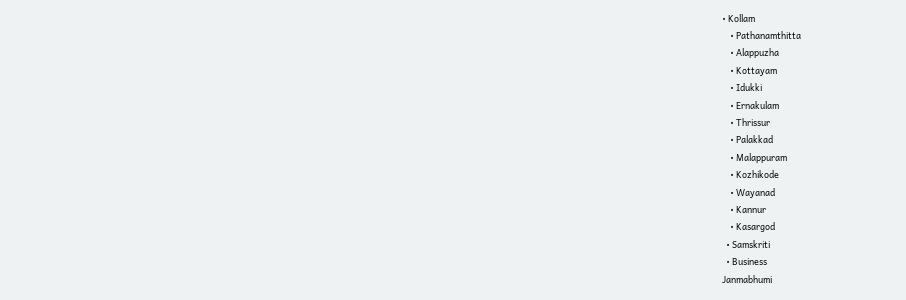• Kollam
    • Pathanamthitta
    • Alappuzha
    • Kottayam
    • Idukki
    • Ernakulam
    • Thrissur
    • Palakkad
    • Malappuram
    • Kozhikode
    • Wayanad
    • Kannur
    • Kasargod
  • Samskriti
  • Business
Janmabhumi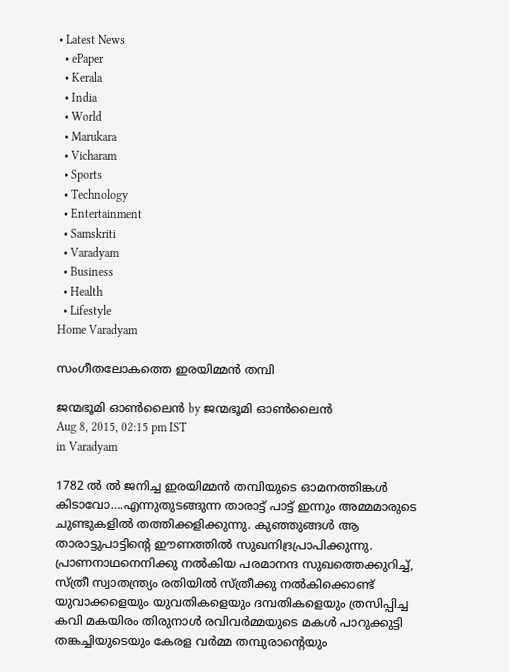• Latest News
  • ePaper
  • Kerala
  • India
  • World
  • Marukara
  • Vicharam
  • Sports
  • Technology
  • Entertainment
  • Samskriti
  • Varadyam
  • Business
  • Health
  • Lifestyle
Home Varadyam

സംഗീതലോകത്തെ ഇരയിമ്മന്‍ തമ്പി

ജന്മഭൂമി ഓണ്‍ലൈന്‍ by ജന്മഭൂമി ഓണ്‍ലൈന്‍
Aug 8, 2015, 02:15 pm IST
in Varadyam

1782 ല്‍ ല്‍ ജനിച്ച ഇരയിമ്മന്‍ തമ്പിയുടെ ഓമനത്തിങ്കള്‍ കിടാവോ….എന്നുതുടങ്ങുന്ന താരാട്ട് പാട്ട് ഇന്നും അമ്മമാരുടെ ചുണ്ടുകളില്‍ തത്തിക്കളിക്കുന്നു. കുഞ്ഞുങ്ങള്‍ ആ താരാട്ടുപാട്ടിന്റെ ഈണത്തില്‍ സുഖനിദ്രപ്രാപിക്കുന്നു. പ്രാണനാഥനെനിക്കു നല്‍കിയ പരമാനന്ദ സുഖത്തെക്കുറിച്ച്, സ്ത്രീ സ്വാതന്ത്ര്യം രതിയില്‍ സ്ത്രീക്കു നല്‍കിക്കൊണ്ട് യുവാക്കളെയും യുവതികളെയും ദമ്പതികളെയും ത്രസിപ്പിച്ച കവി മകയിരം തിരുനാള്‍ രവിവര്‍മ്മയുടെ മകള്‍ പാറുക്കുട്ടി തങ്കച്ചിയുടെയും കേരള വര്‍മ്മ തമ്പുരാന്റെയും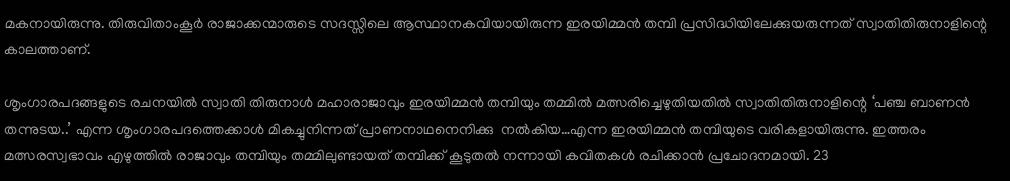മകനായിരുന്നു. തിരുവിതാംകൂര്‍ രാജാക്കന്മാരുടെ സദസ്സിലെ ആസ്ഥാനകവിയായിരുന്ന ഇരയിമ്മന്‍ തമ്പി പ്രസിദ്ധിയിലേക്കുയരുന്നത് സ്വാതിതിരുനാളിന്റെ കാലത്താണ്.

ശൃംഗാരപദങ്ങളുടെ രചനയില്‍ സ്വാതി തിരുനാള്‍ മഹാരാജാവും ഇരയിമ്മന്‍ തമ്പിയും തമ്മില്‍ മത്സരിച്ചെഴുതിയതില്‍ സ്വാതിതിരുനാളിന്റെ ‘പഞ്ച ബാണന്‍ തന്നുടയ..’ എന്ന ശൃംഗാരപദത്തെക്കാള്‍ മികച്ചുനിന്നത് പ്രാണനാഥനെനിക്കു  നല്‍കിയ…എന്ന ഇരയിമ്മന്‍ തമ്പിയുടെ വരികളായിരുന്നു. ഇത്തരം മത്സരസ്വഭാവം എഴുത്തില്‍ രാജാവും തമ്പിയും തമ്മിലുണ്ടായത് തമ്പിക്ക് കൂടുതല്‍ നന്നായി കവിതകള്‍ രചിക്കാന്‍ പ്രചോദനമായി. 23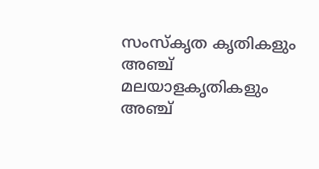സംസ്‌കൃത കൃതികളും അഞ്ച് മലയാളകൃതികളും  അഞ്ച്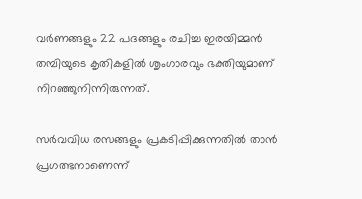വര്‍ണങ്ങളും 22 പദങ്ങളും രചിച്ച ഇരയിമ്മന്‍ തമ്പിയുടെ കൃതികളില്‍ ശൃംഗാരവും ഭക്തിയുമാണ് നിറഞ്ഞുനിന്നിരുന്നത്.

സര്‍വവിധ രസങ്ങളും പ്രകടിപ്പിക്കുന്നതില്‍ താന്‍ പ്രഗത്ഭനാണെന്ന്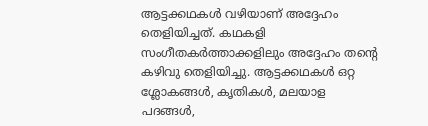ആട്ടക്കഥകള്‍ വഴിയാണ് അദ്ദേഹം തെളിയിച്ചത്. കഥകളി സംഗീതകര്‍ത്താക്കളിലും അദ്ദേഹം തന്റെ കഴിവു തെളിയിച്ചു. ആട്ടക്കഥകള്‍ ഒറ്റ ശ്ലോകങ്ങള്‍, കൃതികള്‍, മലയാള പദങ്ങള്‍,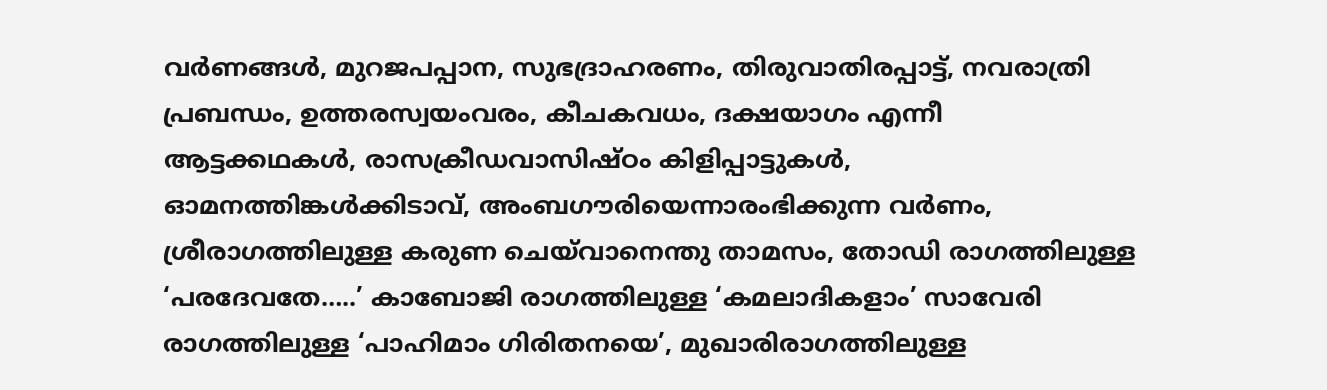വര്‍ണങ്ങള്‍, മുറജപപ്പാന, സുഭദ്രാഹരണം, തിരുവാതിരപ്പാട്ട്, നവരാത്രി പ്രബന്ധം, ഉത്തരസ്വയംവരം, കീചകവധം, ദക്ഷയാഗം എന്നീ ആട്ടക്കഥകള്‍, രാസക്രീഡവാസിഷ്ഠം കിളിപ്പാട്ടുകള്‍, ഓമനത്തിങ്കള്‍ക്കിടാവ്, അംബഗൗരിയെന്നാരംഭിക്കുന്ന വര്‍ണം, ശ്രീരാഗത്തിലുള്ള കരുണ ചെയ്‌വാനെന്തു താമസം, തോഡി രാഗത്തിലുള്ള ‘പരദേവതേ…..’ കാബോജി രാഗത്തിലുള്ള ‘കമലാദികളാം’ സാവേരി രാഗത്തിലുള്ള ‘പാഹിമാം ഗിരിതനയെ’, മുഖാരിരാഗത്തിലുള്ള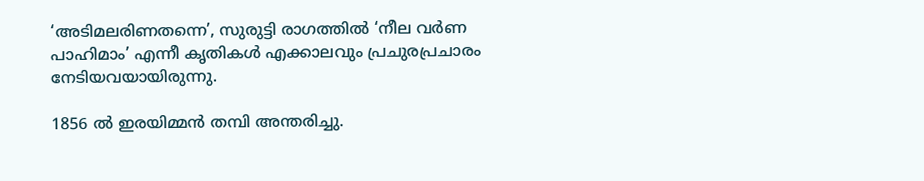‘അടിമലരിണതന്നെ’, സുരുട്ടി രാഗത്തില്‍ ‘നീല വര്‍ണ പാഹിമാം’ എന്നീ കൃതികള്‍ എക്കാലവും പ്രചുരപ്രചാരം നേടിയവയായിരുന്നു.

1856 ല്‍ ഇരയിമ്മന്‍ തമ്പി അന്തരിച്ചു.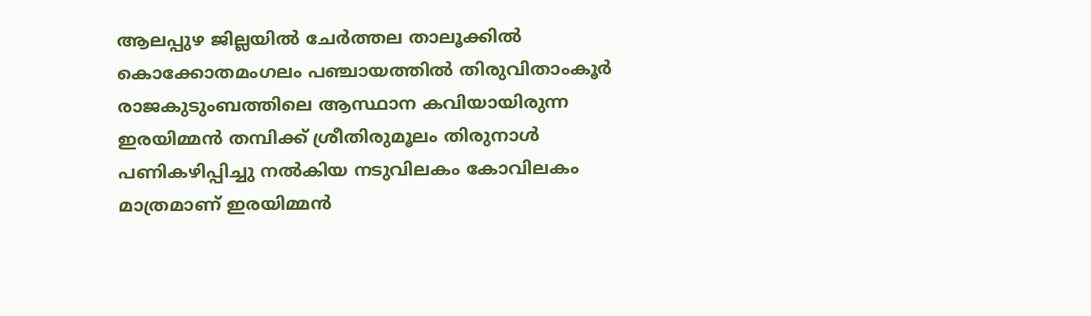ആലപ്പുഴ ജില്ലയില്‍ ചേര്‍ത്തല താലൂക്കില്‍ കൊക്കോതമംഗലം പഞ്ചായത്തില്‍ തിരുവിതാംകൂര്‍ രാജകുടുംബത്തിലെ ആസ്ഥാന കവിയായിരുന്ന ഇരയിമ്മന്‍ തമ്പിക്ക് ശ്രീതിരുമൂലം തിരുനാള്‍ പണികഴിപ്പിച്ചു നല്‍കിയ നടുവിലകം കോവിലകം മാത്രമാണ് ഇരയിമ്മന്‍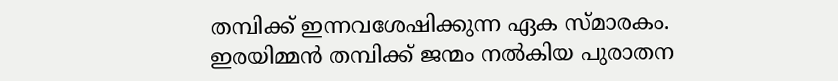തമ്പിക്ക് ഇന്നവശേഷിക്കുന്ന ഏക സ്മാരകം. ഇരയിമ്മന്‍ തമ്പിക്ക് ജന്മം നല്‍കിയ പുരാതന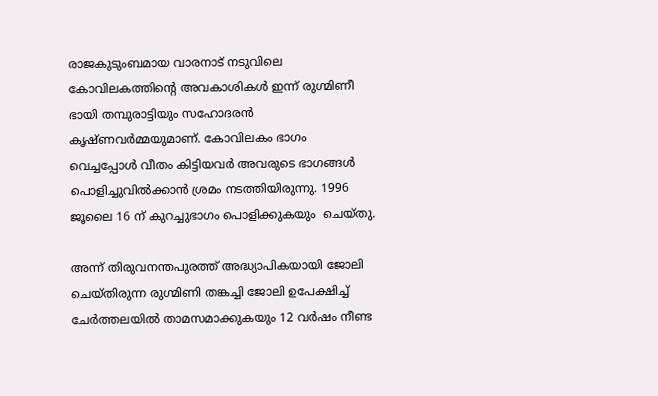രാജകുടുംബമായ വാരനാട് നടുവിലെ കോവിലകത്തിന്റെ അവകാശികള്‍ ഇന്ന് രുഗ്മിണീ ഭായി തമ്പുരാട്ടിയും സഹോദരന്‍ കൃഷ്ണവര്‍മ്മയുമാണ്. കോവിലകം ഭാഗം വെച്ചപ്പോള്‍ വീതം കിട്ടിയവര്‍ അവരുടെ ഭാഗങ്ങള്‍ പൊളിച്ചുവില്‍ക്കാന്‍ ശ്രമം നടത്തിയിരുന്നു. 1996 ജൂലൈ 16 ന് കുറച്ചുഭാഗം പൊളിക്കുകയും  ചെയ്തു.

അന്ന് തിരുവനന്തപുരത്ത് അദ്ധ്യാപികയായി ജോലി ചെയ്തിരുന്ന രുഗ്മിണി തങ്കച്ചി ജോലി ഉപേക്ഷിച്ച് ചേര്‍ത്തലയില്‍ താമസമാക്കുകയും 12 വര്‍ഷം നീണ്ട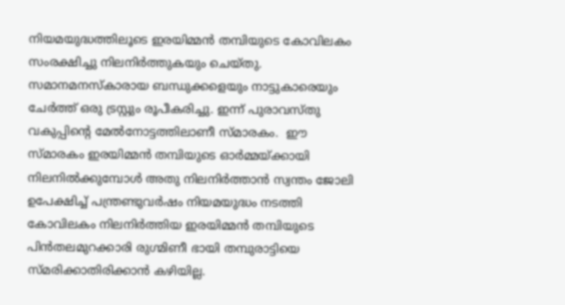നിയമയുദ്ധത്തിലൂടെ ഇരയിമ്മന്‍ തമ്പിയുടെ കോവിലകം സംരക്ഷിച്ചു നിലനിര്‍ത്തുകയും ചെയ്തു. സമാനമനസ്‌കാരായ ബന്ധുക്കളെയും നാട്ടുകാരെയും ചേര്‍ത്ത് ഒരു ട്രസ്റ്റും രൂപീകരിച്ചു. ഇന്ന് പുരാവസ്തു വകുപ്പിന്റെ മേല്‍നോട്ടത്തിലാണീ സ്മാരകം.  ഈ സ്മാരകം ഇരയിമ്മന്‍ തമ്പിയുടെ ഓര്‍മ്മയ്‌ക്കായി നിലനില്‍ക്കുമ്പോള്‍ അതു നിലനിര്‍ത്താന്‍ സ്വന്തം ജോലി ഉപേക്ഷിച്ച് പന്ത്രണ്ടുവര്‍ഷം നിയമയുദ്ധം നടത്തി കോവിലകം നിലനിര്‍ത്തിയ ഇരയിമ്മന്‍ തമ്പിയുടെ പിന്‍തലമുറക്കാരി രുഗ്മിണീ ഭായി തമ്പുരാട്ടിയെ സ്മരിക്കാതിരിക്കാന്‍ കഴിയില്ല.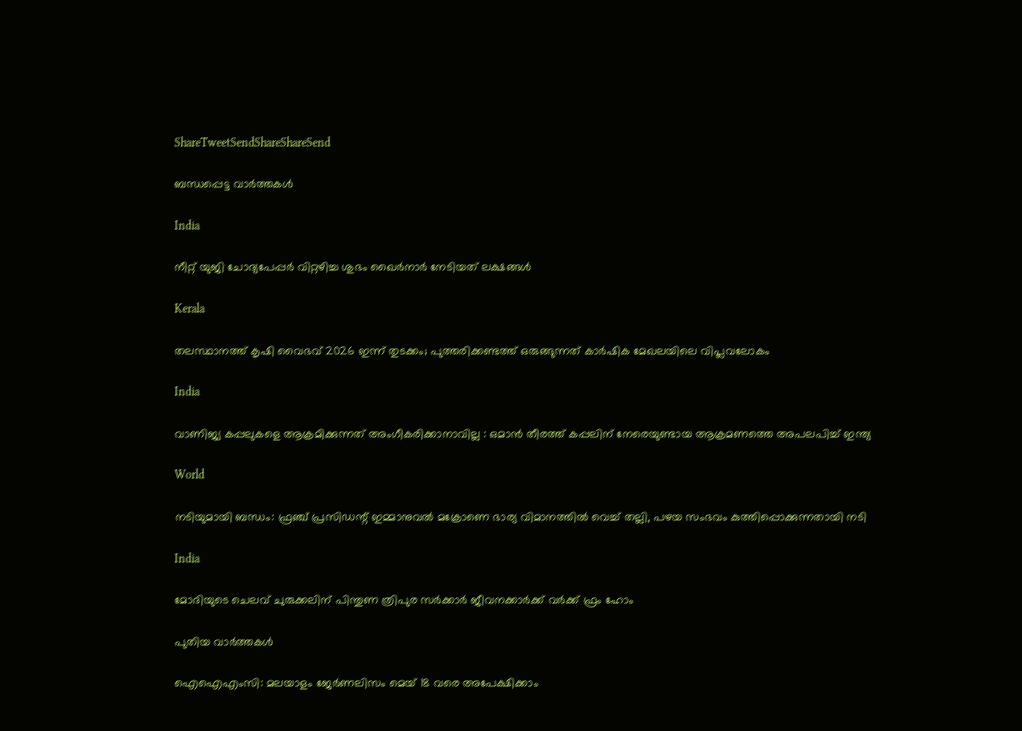ShareTweetSendShareShareSend

ബന്ധപ്പെട്ട വാര്‍ത്തകള്‍

India

നീറ്റ് യുജി ചോദ്യപേപ്പര്‍ വിറ്റഴിച്ച ശുഭം ഖൈര്‍നാര്‍ നേടിയത് ലക്ഷങ്ങള്‍

Kerala

തലസ്ഥാനത്ത് കൃഷി വൈഭവ് 2026 ഇന്ന് തുടക്കം; പുത്തരിക്കണ്ടത്ത് ഒരുങ്ങുന്നത് കാര്‍ഷിക മേഖലയിലെ വിപ്ലവലോകം

India

വാണിജ്യ കപ്പലുകളെ ആക്രമിക്കുന്നത് അംഗീകരിക്കാനാവില്ല : ഒമാൻ തീരത്ത് കപ്പലിന് നേരെയുണ്ടായ ആക്രമണത്തെ അപലപിച്ച് ഇന്ത്യ

World

നടിയുമായി ബന്ധം: ഫ്രഞ്ച് പ്രസിഡന്റ് ഇമ്മാനുവൽ മക്രോണെ ഭാര്യ വിമാനത്തില്‍ വെച്ച് തല്ലി, പഴയ സംഭവം കുത്തിപ്പൊക്കുന്നതായി നടി

India

മോദിയുടെ ചെലവ് ചുരുക്കലിന് പിന്തുണ ത്രിപുര സര്‍ക്കാര്‍ ജീവനക്കാര്‍ക്ക് വര്‍ക്ക് ഫ്രം ഹോം

പുതിയ വാര്‍ത്തകള്‍

ഐഐഎംസി: മലയാളം ജേര്‍ണലിസം മെയ് 18 വരെ അപേക്ഷിക്കാം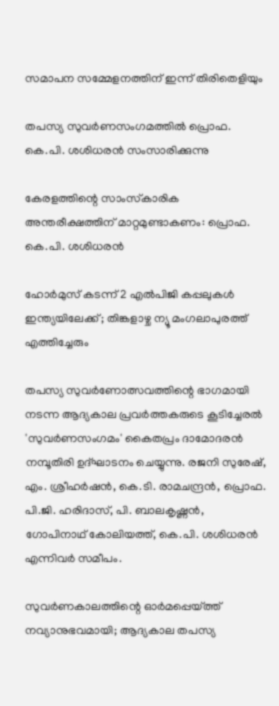സമാപന സമ്മേളനത്തിന് ഇന്ന് തിരിതെളിയും

തപസ്യ സുവര്‍ണസംഗമത്തില്‍ പ്രൊഫ. കെ.പി. ശശിധരന്‍ സംസാരിക്കുന്നു

കേരളത്തിന്റെ സാംസ്‌കാരിക അന്തരീക്ഷത്തിന് മാറ്റമുണ്ടാകണം: പ്രൊഫ. കെ.പി. ശശിധരന്‍

ഹോർമുസ് കടന്ന് 2 എൽപിജി കപ്പലുകൾ ഇന്ത്യയിലേക്ക്; തിങ്കളാഴ്ച ന്യൂ മംഗലാപുരത്ത് എത്തിച്ചേരും

തപസ്യ സുവര്‍ണോത്സവത്തിന്റെ ഭാഗമായി നടന്ന ആദ്യകാല പ്രവര്‍ത്തകരുടെ കൂടിച്ചേരല്‍ 'സുവര്‍ണസംഗമം' കൈതപ്രം ദാമോദരന്‍ നമ്പൂതിരി ഉദ്ഘാടനം ചെയ്യുന്നു. രജനി സുരേഷ്, എം. ശ്രീഹര്‍ഷന്‍, കെ.ടി. രാമചന്ദ്രന്‍, പ്രൊഫ. പി.ജി. ഹരിദാസ്, പി. ബാലകൃഷ്ണന്‍, ഗോപിനാഥ് കോലിയത്ത്, കെ.പി. ശശിധരന്‍ എന്നിവര്‍ സമീപം.

സുവര്‍ണകാലത്തിന്റെ ഓര്‍മപ്പെയ്‌ത്ത് നവ്യാനുഭവമായി; ആദ്യകാല തപസ്യ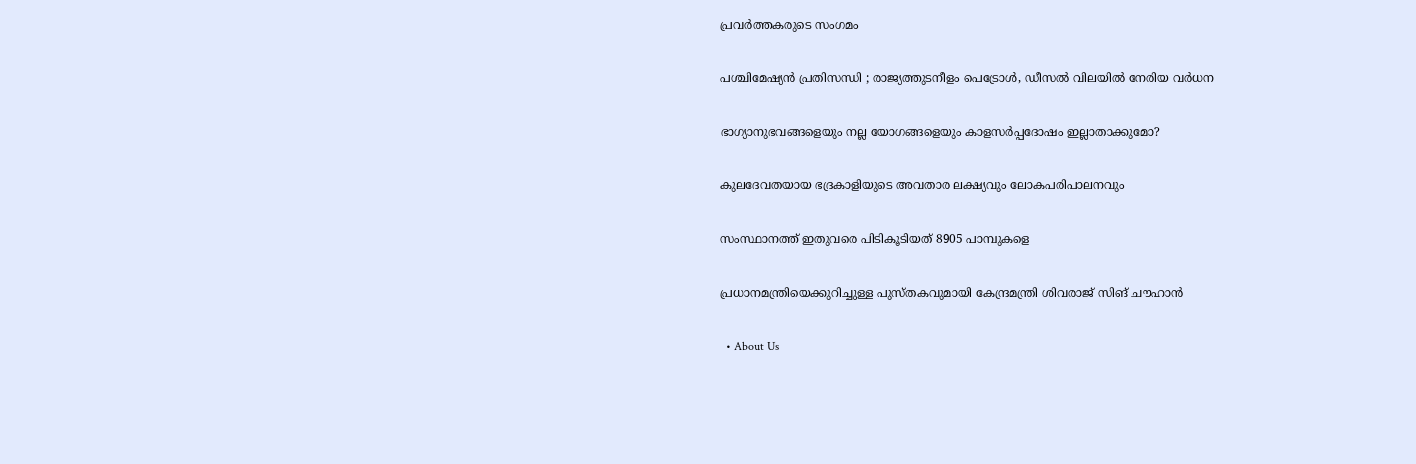പ്രവര്‍ത്തകരുടെ സംഗമം

പശ്ചിമേഷ്യൻ പ്രതിസന്ധി ; രാജ്യത്തുടനീളം പെട്രോൾ, ഡീസൽ വിലയിൽ നേരിയ വർധന

ഭാഗ്യാനുഭവങ്ങളെയും നല്ല യോഗങ്ങളെയും കാളസര്‍പ്പദോഷം ഇല്ലാതാക്കുമോ?

കുലദേവതയായ ഭദ്രകാളിയുടെ അവതാര ലക്ഷ്യവും ലോകപരിപാലനവും

സംസ്ഥാനത്ത് ഇതുവരെ പിടികൂടിയത് 8905 പാമ്പുകളെ

പ്രധാനമന്ത്രിയെക്കുറിച്ചുള്ള പുസ്തകവുമായി കേന്ദ്രമന്ത്രി ശിവരാജ് സിങ് ചൗഹാന്‍

  • About Us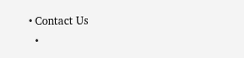• Contact Us
  •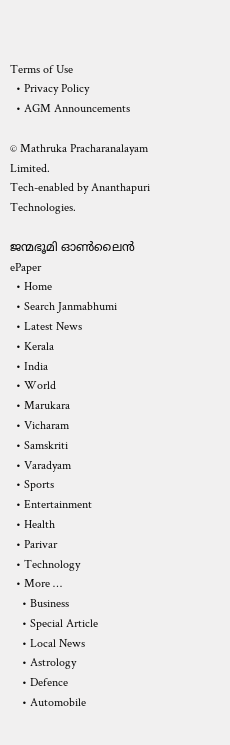Terms of Use
  • Privacy Policy
  • AGM Announcements

© Mathruka Pracharanalayam Limited.
Tech-enabled by Ananthapuri Technologies.

ജന്മഭൂമി ഓണ്‍ലൈന്‍
ePaper
  • Home
  • Search Janmabhumi
  • Latest News
  • Kerala
  • India
  • World
  • Marukara
  • Vicharam
  • Samskriti
  • Varadyam
  • Sports
  • Entertainment
  • Health
  • Parivar
  • Technology
  • More …
    • Business
    • Special Article
    • Local News
    • Astrology
    • Defence
    • Automobile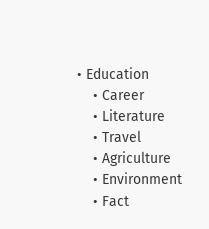• Education
    • Career
    • Literature
    • Travel
    • Agriculture
    • Environment
    • Fact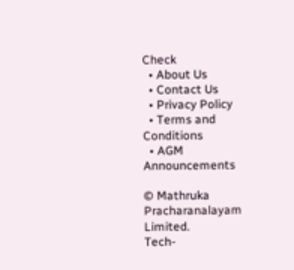Check
  • About Us
  • Contact Us
  • Privacy Policy
  • Terms and Conditions
  • AGM Announcements

© Mathruka Pracharanalayam Limited.
Tech-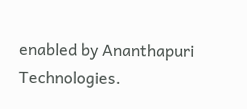enabled by Ananthapuri Technologies.